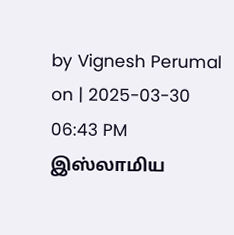by Vignesh Perumal on | 2025-03-30 06:43 PM
இஸ்லாமிய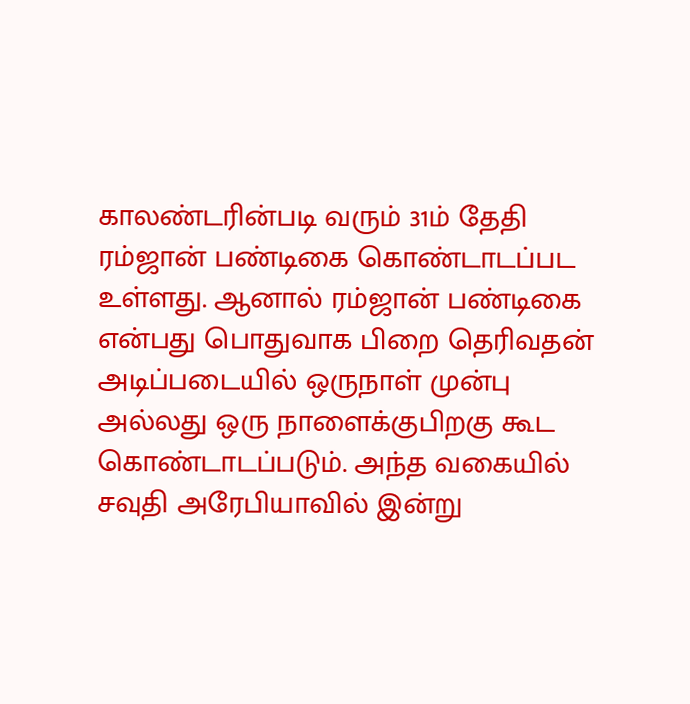காலண்டரின்படி வரும் 31ம் தேதி ரம்ஜான் பண்டிகை கொண்டாடப்பட உள்ளது. ஆனால் ரம்ஜான் பண்டிகை என்பது பொதுவாக பிறை தெரிவதன் அடிப்படையில் ஒருநாள் முன்பு அல்லது ஒரு நாளைக்குபிறகு கூட கொண்டாடப்படும். அந்த வகையில் சவுதி அரேபியாவில் இன்று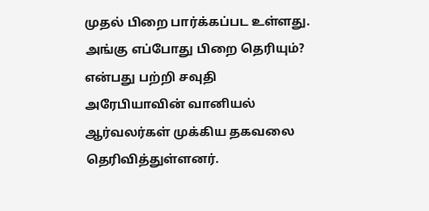முதல் பிறை பார்க்கப்பட உள்ளது. அங்கு எப்போது பிறை தெரியும்? என்பது பற்றி சவுதி அரேபியாவின் வானியல் ஆர்வலர்கள் முக்கிய தகவலை தெரிவித்துள்ளனர்.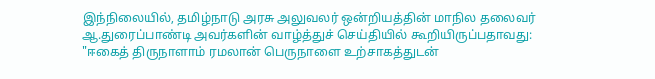இந்நிலையில், தமிழ்நாடு அரசு அலுவலர் ஒன்றியத்தின் மாநில தலைவர் ஆ.துரைப்பாண்டி அவர்களின் வாழ்த்துச் செய்தியில் கூறியிருப்பதாவது: "ஈகைத் திருநாளாம் ரமலான் பெருநாளை உற்சாகத்துடன்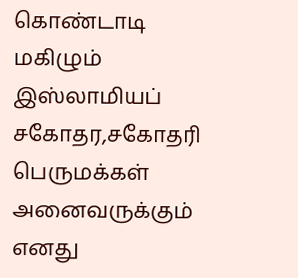கொண்டாடி மகிழும் இஸ்லாமியப் சகோதர,சகோதரி பெருமக்கள் அனைவருக்கும் எனது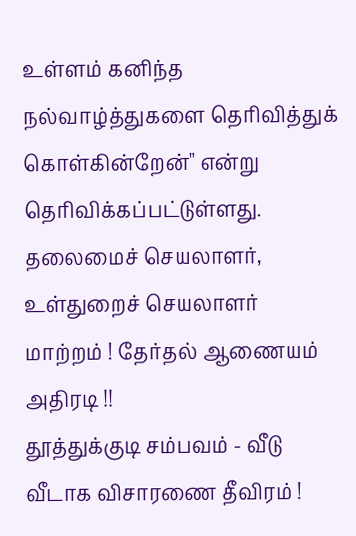உள்ளம் கனிந்த நல்வாழ்த்துகளை தெரிவித்துக் கொள்கின்றேன்" என்று தெரிவிக்கப்பட்டுள்ளது.
தலைமைச் செயலாளர், உள்துறைச் செயலாளர் மாற்றம் ! தேர்தல் ஆணையம் அதிரடி !!
தூத்துக்குடி சம்பவம் - வீடு வீடாக விசாரணை தீவிரம் !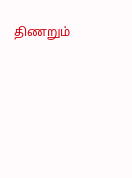திணறும்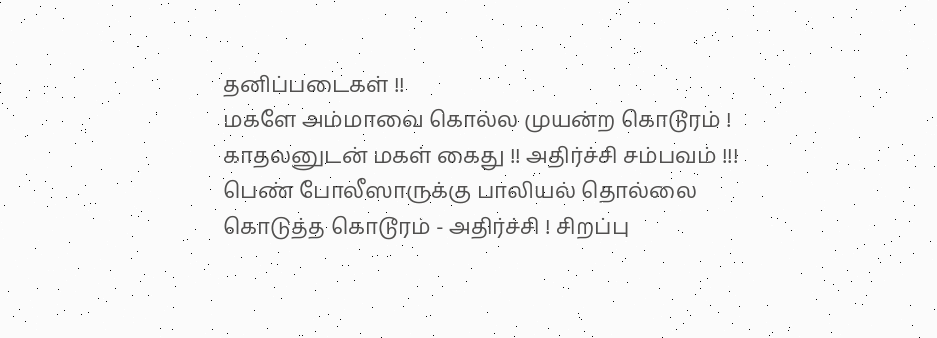தனிப்படைகள் !!
மகளே அம்மாவை கொல்ல முயன்ற கொடூரம் ! காதலனுடன் மகள் கைது !! அதிர்ச்சி சம்பவம் !!!
பெண் போலீஸாருக்கு பாலியல் தொல்லை கொடுத்த கொடூரம் - அதிர்ச்சி ! சிறப்பு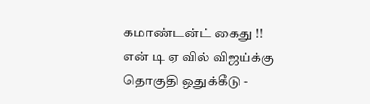கமாண்டன்ட் கைது !!
என் டி ஏ வில் விஜய்க்கு தொகுதி ஒதுக்கீடு -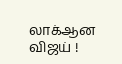லாக்ஆன விஜய் !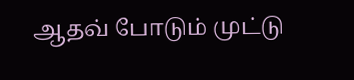ஆதவ் போடும் முட்டு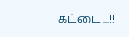கட்டை ...!!